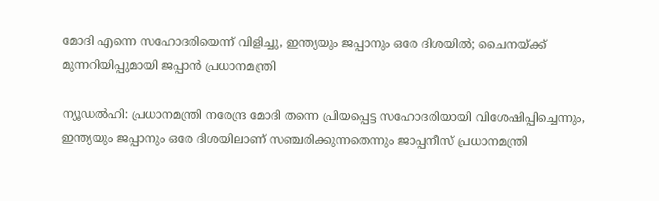മോദി എന്നെ സഹോദരിയെന്ന് വിളിച്ചു, ഇന്ത്യയും ജപ്പാനും ഒരേ ദിശയിൽ; ചൈനയ്ക്ക് മുന്നറിയിപ്പുമായി ജപ്പാൻ പ്രധാനമന്ത്രി

ന്യൂഡൽഹി: പ്രധാനമന്ത്രി നരേന്ദ്ര മോദി തന്നെ പ്രിയപ്പെട്ട സഹോദരിയായി വിശേഷിപ്പിച്ചെന്നും, ഇന്ത്യയും ജപ്പാനും ഒരേ ദിശയിലാണ് സഞ്ചരിക്കുന്നതെന്നും ജാപ്പനീസ് പ്രധാനമന്ത്രി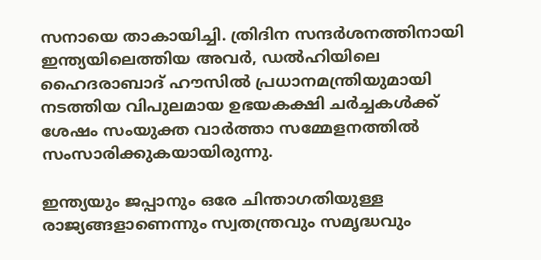സനായെ താകായിച്ചി. ത്രിദിന സന്ദർശനത്തിനായി ഇന്ത്യയിലെത്തിയ അവർ, ഡൽഹിയിലെ ഹൈദരാബാദ് ഹൗസിൽ പ്രധാനമന്ത്രിയുമായി നടത്തിയ വിപുലമായ ഉഭയകക്ഷി ചർച്ചകൾക്ക് ശേഷം സംയുക്ത വാർത്താ സമ്മേളനത്തിൽ സംസാരിക്കുകയായിരുന്നു.

ഇന്ത്യയും ജപ്പാനും ഒരേ ചിന്താഗതിയുള്ള രാജ്യങ്ങളാണെന്നും സ്വതന്ത്രവും സമൃദ്ധവും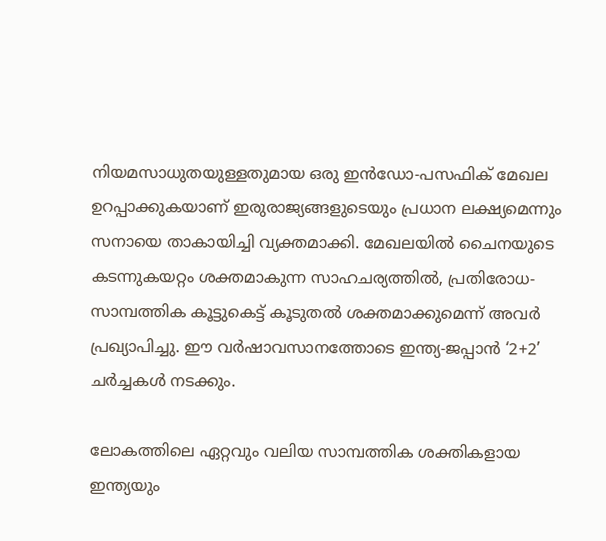നിയമസാധുതയുള്ളതുമായ ഒരു ഇൻഡോ-പസഫിക് മേഖല ഉറപ്പാക്കുകയാണ് ഇരുരാജ്യങ്ങളുടെയും പ്രധാന ലക്ഷ്യമെന്നും സനായെ താകായിച്ചി വ്യക്തമാക്കി. മേഖലയിൽ ചൈനയുടെ കടന്നുകയറ്റം ശക്തമാകുന്ന സാഹചര്യത്തിൽ, പ്രതിരോധ-സാമ്പത്തിക കൂട്ടുകെട്ട് കൂടുതൽ ശക്തമാക്കുമെന്ന് അവർ പ്രഖ്യാപിച്ചു. ഈ വർഷാവസാനത്തോടെ ഇന്ത്യ-ജപ്പാൻ ‘2+2’ ചർച്ചകൾ നടക്കും.

ലോകത്തിലെ ഏറ്റവും വലിയ സാമ്പത്തിക ശക്തികളായ ഇന്ത്യയും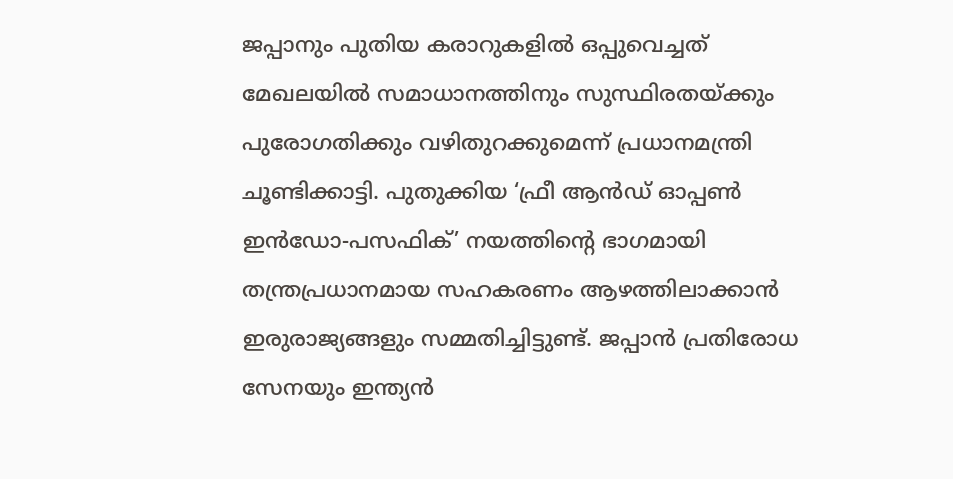ജപ്പാനും പുതിയ കരാറുകളിൽ ഒപ്പുവെച്ചത് മേഖലയിൽ സമാധാനത്തിനും സുസ്ഥിരതയ്ക്കും പുരോഗതിക്കും വഴിതുറക്കുമെന്ന് പ്രധാനമന്ത്രി ചൂണ്ടിക്കാട്ടി. പുതുക്കിയ ‘ഫ്രീ ആൻഡ് ഓപ്പൺ ഇൻഡോ-പസഫിക്’ നയത്തിന്റെ ഭാഗമായി തന്ത്രപ്രധാനമായ സഹകരണം ആഴത്തിലാക്കാൻ ഇരുരാജ്യങ്ങളും സമ്മതിച്ചിട്ടുണ്ട്. ജപ്പാൻ പ്രതിരോധ സേനയും ഇന്ത്യൻ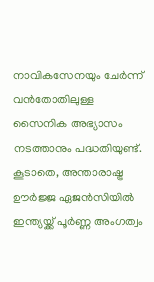നാവികസേനയും ചേർന്ന് വൻതോതിലുള്ള സൈനിക അഭ്യാസം നടത്താനും പദ്ധതിയുണ്ട്. കൂടാതെ, അന്താരാഷ്ട്ര ഊർജ്ജ ഏജൻസിയിൽ ഇന്ത്യയ്ക്ക് പൂർണ്ണ അംഗത്വം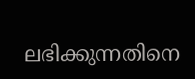ലഭിക്കുന്നതിനെ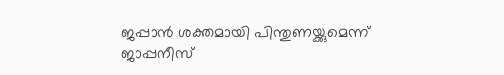ജപ്പാൻ ശക്തമായി പിന്തുണയ്ക്കുമെന്ന് ജാപ്പനീസ്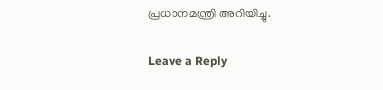പ്രധാനമന്ത്രി അറിയിച്ചു.

Leave a Reply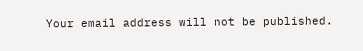Your email address will not be published.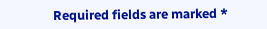Required fields are marked *